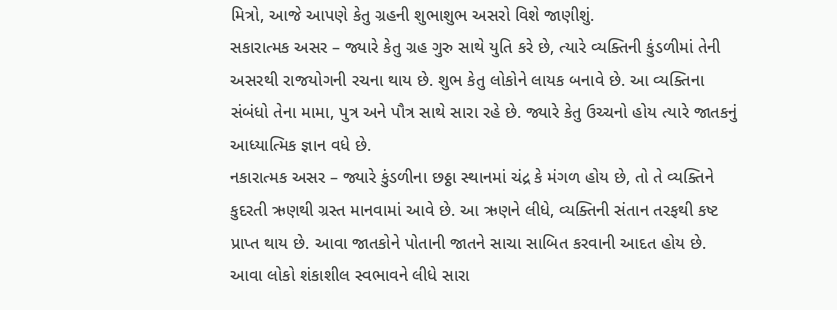મિત્રો, આજે આપણે કેતુ ગ્રહની શુભાશુભ અસરો વિશે જાણીશું.
સકારાત્મક અસર – જ્યારે કેતુ ગ્રહ ગુરુ સાથે યુતિ કરે છે, ત્યારે વ્યક્તિની કુંડળીમાં તેની અસરથી રાજયોગની રચના થાય છે. શુભ કેતુ લોકોને લાયક બનાવે છે. આ વ્યક્તિના સંબંધો તેના મામા, પુત્ર અને પૌત્ર સાથે સારા રહે છે. જ્યારે કેતુ ઉચ્ચનો હોય ત્યારે જાતકનું આધ્યાત્મિક જ્ઞાન વધે છે.
નકારાત્મક અસર – જ્યારે કુંડળીના છઠ્ઠા સ્થાનમાં ચંદ્ર કે મંગળ હોય છે, તો તે વ્યક્તિને કુદરતી ઋણથી ગ્રસ્ત માનવામાં આવે છે. આ ઋણને લીધે, વ્યક્તિની સંતાન તરફથી કષ્ટ પ્રાપ્ત થાય છે. આવા જાતકોને પોતાની જાતને સાચા સાબિત કરવાની આદત હોય છે. આવા લોકો શંકાશીલ સ્વભાવને લીધે સારા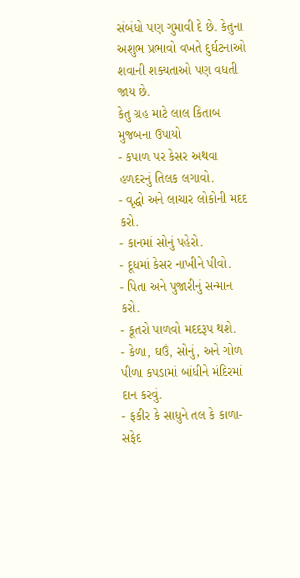સંબંધો પણ ગુમાવી દે છે. કેતુના અશુભ પ્રભાવો વખતે દુર્ઘટનાઓ શવાની શક્યતાઓ પણ વધતી જાય છે.
કેતુ ગ્રહ માટે લાલ કિતાબ મુજબના ઉપાયો
- કપાળ પર કેસર અથવા હળદરનું તિલક લગાવો.
- વૃદ્ધો અને લાચાર લોકોની મદદ કરો.
- કાનમાં સોનું પહેરો.
- દૂધમાં કેસર નાખીને પીવો.
- પિતા અને પુજારીનું સન્માન કરો.
- કૂતરો પાળવો મદદરૂપ થશે.
- કેળા, ઘઉં, સોનું, અને ગોળ પીળા કપડામાં બાંધીને મંદિરમાં દાન કરવું.
- ફકીર કે સાધુને તલ કે કાળા-સફેદ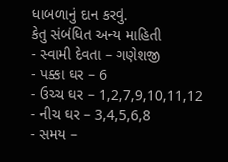ધાબળાનું દાન કરવું.
કેતુ સંબંધિત અન્ય માહિતી
- સ્વામી દેવતા – ગણેશજી
- પક્કા ઘર – 6
- ઉચ્ચ ઘર – 1,2,7,9,10,11,12
- નીચ ઘર – 3,4,5,6,8
- સમય –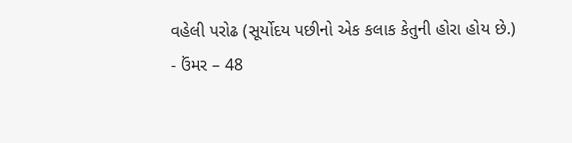વહેલી પરોઢ (સૂર્યોદય પછીનો એક કલાક કેતુની હોરા હોય છે.)
- ઉંમર – 48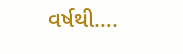વર્ષથી….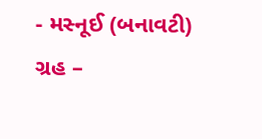- મસ્નૂઈ (બનાવટી) ગ્રહ –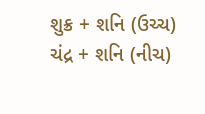શુક્ર + શનિ (ઉચ્ચ)
ચંદ્ર + શનિ (નીચ)